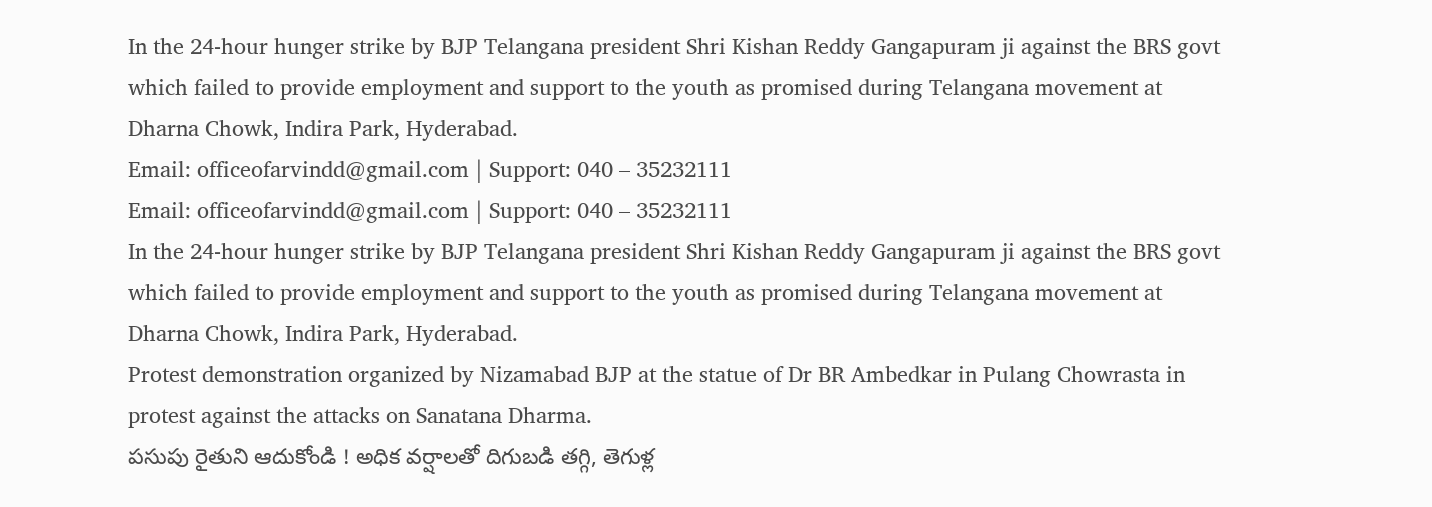In the 24-hour hunger strike by BJP Telangana president Shri Kishan Reddy Gangapuram ji against the BRS govt which failed to provide employment and support to the youth as promised during Telangana movement at Dharna Chowk, Indira Park, Hyderabad.
Email: officeofarvindd@gmail.com | Support: 040 – 35232111
Email: officeofarvindd@gmail.com | Support: 040 – 35232111
In the 24-hour hunger strike by BJP Telangana president Shri Kishan Reddy Gangapuram ji against the BRS govt which failed to provide employment and support to the youth as promised during Telangana movement at Dharna Chowk, Indira Park, Hyderabad.
Protest demonstration organized by Nizamabad BJP at the statue of Dr BR Ambedkar in Pulang Chowrasta in protest against the attacks on Sanatana Dharma.
పసుపు రైతుని ఆదుకోండి ! అధిక వర్షాలతో దిగుబడి తగ్గి, తెగుళ్ల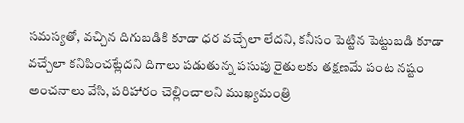సమస్యతో, వచ్చిన దిగుబడికి కూడా ధర వచ్చేలా లేదని, కనీసం పెట్టిన పెట్టుబడి కూడా వచ్చేలా కనిపించట్లేదని దిగాలు పడుతున్న పసుపు రైతులకు తక్షణమే పంట నష్టం అంచనాలు వేసి, పరిహారం చెల్లించాలని ముఖ్యమంత్రి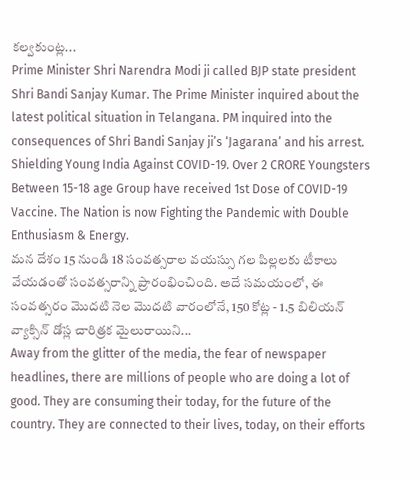కల్వకుంట్ల...
Prime Minister Shri Narendra Modi ji called BJP state president Shri Bandi Sanjay Kumar. The Prime Minister inquired about the latest political situation in Telangana. PM inquired into the consequences of Shri Bandi Sanjay ji’s ‘Jagarana’ and his arrest.
Shielding Young India Against COVID-19. Over 2 CRORE Youngsters Between 15-18 age Group have received 1st Dose of COVID-19 Vaccine. The Nation is now Fighting the Pandemic with Double Enthusiasm & Energy.
మన దేశం 15 నుండి 18 సంవత్సరాల వయస్సు గల పిల్లలకు టీకాలు వేయడంతో సంవత్సరాన్ని ప్రారంభించింది. అదే సమయంలో, ఈ సంవత్సరం మొదటి నెల మొదటి వారంలోనే, 150 కోట్ల - 1.5 బిలియన్ వ్యాక్సిన్ డోస్ల చారిత్రక మైలురాయిని...
Away from the glitter of the media, the fear of newspaper headlines, there are millions of people who are doing a lot of good. They are consuming their today, for the future of the country. They are connected to their lives, today, on their efforts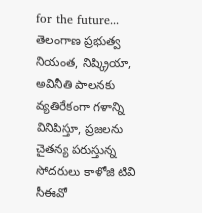for the future...
తెలంగాణ ప్రభుత్వ నియంత, నిష్క్రియా, అవినీతి పాలనకు వ్యతిరేకంగా గళాన్ని వినిపిస్తూ, ప్రజలను చైతన్య పరుస్తున్న సోదరులు కాళోజి టివి సీఈవో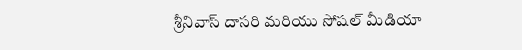శ్రీనివాస్ దాసరి మరియు సోషల్ మీడియా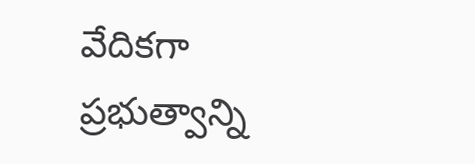వేదికగా ప్రభుత్వాన్ని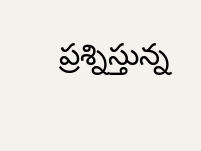ప్రశ్నిస్తున్న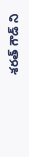శరత్ గౌడ్ ని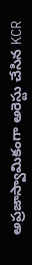అప్రజాస్వామికంగా అరెస్టు చేసిన KCR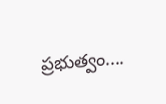ప్రభుత్వం....